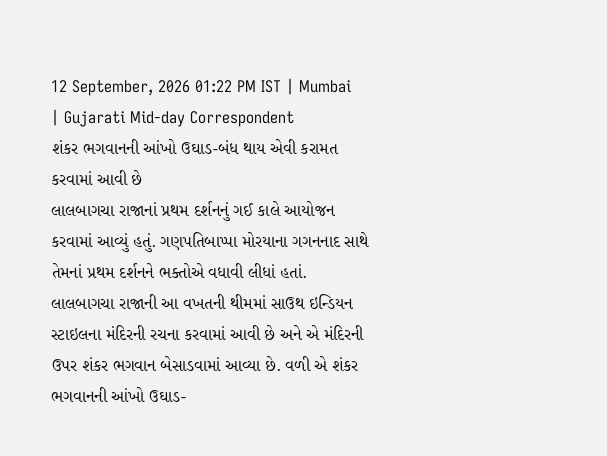12 September, 2026 01:22 PM IST | Mumbai | Gujarati Mid-day Correspondent
શંકર ભગવાનની આંખો ઉઘાડ-બંધ થાય એવી કરામત કરવામાં આવી છે
લાલબાગચા રાજાનાં પ્રથમ દર્શનનું ગઈ કાલે આયોજન કરવામાં આવ્યું હતું. ગણપતિબાપ્પા મોરયાના ગગનનાદ સાથે તેમનાં પ્રથમ દર્શનને ભક્તોએ વધાવી લીધાં હતાં. લાલબાગચા રાજાની આ વખતની થીમમાં સાઉથ ઇન્ડિયન સ્ટાઇલના મંદિરની રચના કરવામાં આવી છે અને એ મંદિરની ઉપર શંકર ભગવાન બેસાડવામાં આવ્યા છે. વળી એ શંકર ભગવાનની આંખો ઉઘાડ-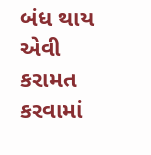બંધ થાય એવી કરામત કરવામાં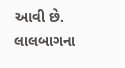આવી છે. લાલબાગના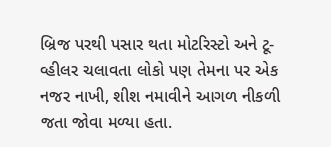બ્રિજ પરથી પસાર થતા મોટરિસ્ટો અને ટૂ-વ્હીલર ચલાવતા લોકો પણ તેમના પર એક નજર નાખી, શીશ નમાવીને આગળ નીકળી જતા જોવા મળ્યા હતા.